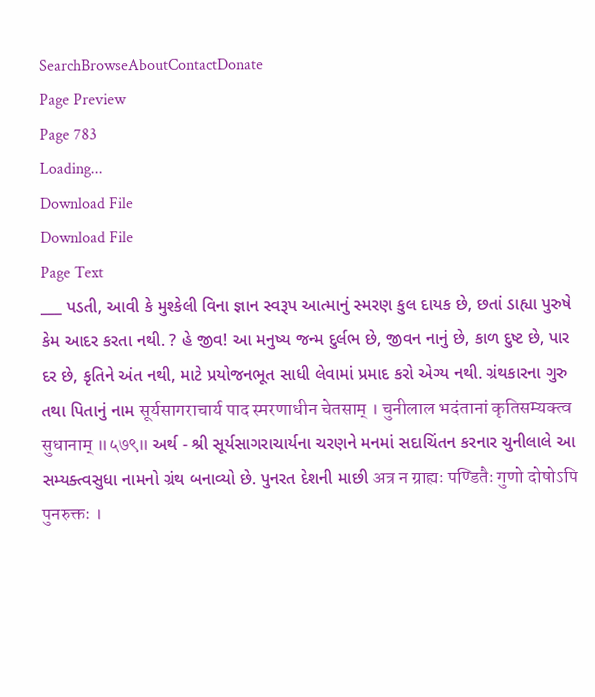SearchBrowseAboutContactDonate
Page Preview
Page 783
Loading...
Download File
Download File
Page Text
___ પડતી, આવી કે મુશ્કેલી વિના જ્ઞાન સ્વરૂપ આત્માનું સ્મરણ કુલ દાયક છે, છતાં ડાહ્યા પુરુષે કેમ આદર કરતા નથી. ? હે જીવ! આ મનુષ્ય જન્મ દુર્લભ છે, જીવન નાનું છે, કાળ દુષ્ટ છે, પાર દર છે, કૃતિને અંત નથી, માટે પ્રયોજનભૂત સાધી લેવામાં પ્રમાદ કરો એગ્ય નથી. ગ્રંથકારના ગુરુ તથા પિતાનું નામ सूर्यसागराचार्य पाद स्मरणाधीन चेतसाम् । चुनीलाल भदंतानां कृतिसम्यक्त्व सुधानाम् ॥५७९॥ અર્થ - શ્રી સૂર્યસાગરાચાર્યના ચરણને મનમાં સદાચિંતન કરનાર ચુનીલાલે આ સમ્યક્ત્વસુધા નામનો ગ્રંથ બનાવ્યો છે. પુનરત દેશની માછી अत्र न ग्राह्यः पण्डितैः गुणो दोषोऽपि पुनरुक्तः ।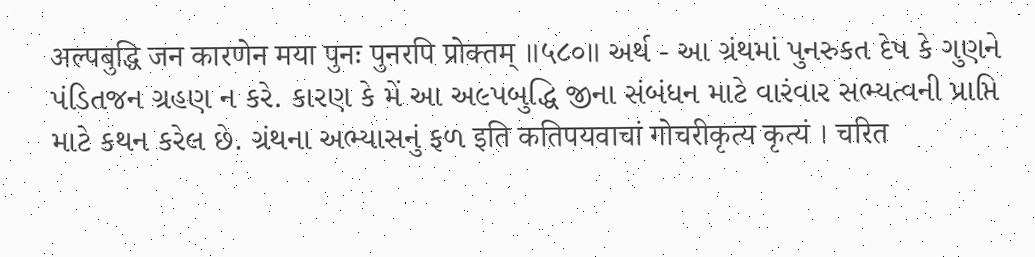अल्पबुद्धि जन कारणेन मया पुनः पुनरपि प्रोक्तम् ॥५८०॥ અર્થ - આ ગ્રંથમાં પુનરુકત દેષ કે ગુણને પંડિતજન ગ્રહણ ન કરે. કારણ કે મેં આ અ૯પબુદ્ધિ જીના સંબંધન માટે વારંવાર સભ્યત્વની પ્રાપ્તિ માટે કથન કરેલ છે. ગ્રંથના અભ્યાસનું ફળ इति कतिपयवाचां गोचरीकृत्य कृत्यं । चरित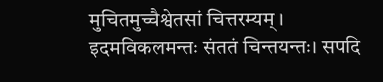मुचितमुच्चैश्वेतसां चित्तरम्यम् । इदमविकलमन्तः संततं चिन्तयन्तः। सपदि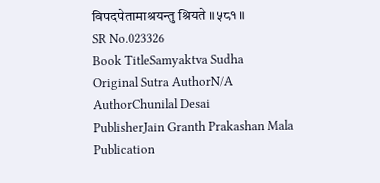विपदपेतामाश्रयन्तु श्रियते ॥५८१॥
SR No.023326
Book TitleSamyaktva Sudha
Original Sutra AuthorN/A
AuthorChunilal Desai
PublisherJain Granth Prakashan Mala
Publication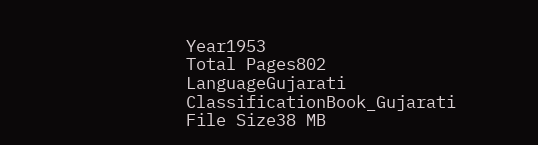Year1953
Total Pages802
LanguageGujarati
ClassificationBook_Gujarati
File Size38 MB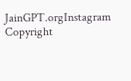JainGPT.orgInstagram
Copyright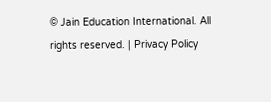© Jain Education International. All rights reserved. | Privacy Policy